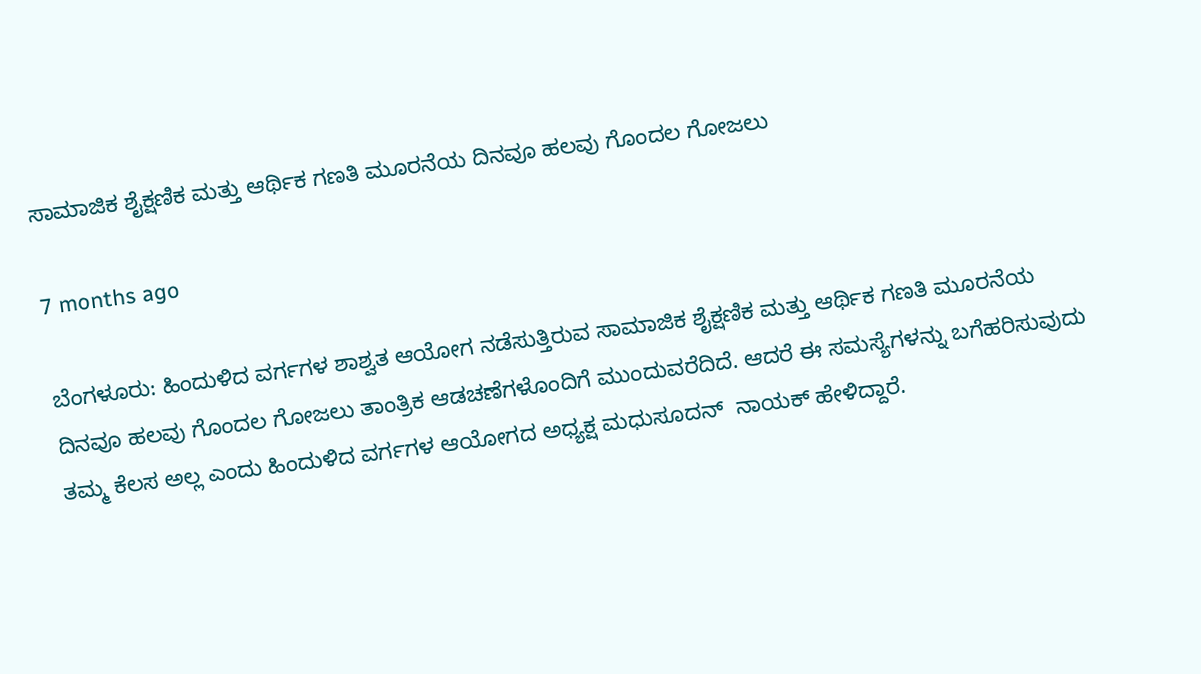ಸಾಮಾಜಿಕ ಶೈಕ್ಷಣಿಕ ಮತ್ತು ಆರ್ಥಿಕ ಗಣತಿ ಮೂರನೆಯ ದಿನವೂ ಹಲವು ಗೊಂದಲ ಗೋಜಲು

7 months ago

ಬೆಂಗಳೂರು: ಹಿಂದುಳಿದ ವರ್ಗಗಳ ಶಾಶ್ವತ ಆಯೋಗ ನಡೆಸುತ್ತಿರುವ ಸಾಮಾಜಿಕ ಶೈಕ್ಷಣಿಕ ಮತ್ತು ಆರ್ಥಿಕ ಗಣತಿ ಮೂರನೆಯ ದಿನವೂ ಹಲವು ಗೊಂದಲ ಗೋಜಲು ತಾಂತ್ರಿಕ ಆಡಚಣೆಗಳೊಂದಿಗೆ ಮುಂದುವರೆದಿದೆ. ಆದರೆ ಈ ಸಮಸ್ಯೆಗಳನ್ನು ಬಗೆಹರಿಸುವುದು ತಮ್ಮ ಕೆಲಸ ಅಲ್ಲ ಎಂದು ಹಿಂದುಳಿದ ವರ್ಗಗಳ ಆಯೋಗದ ಅಧ್ಯಕ್ಷ ಮಧುಸೂದನ್  ನಾಯಕ್ ಹೇಳಿದ್ದಾರೆ.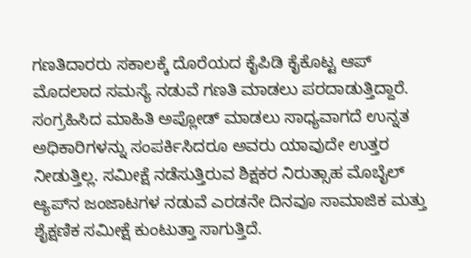ಗಣತಿದಾರರು ಸಕಾಲಕ್ಕೆ ದೊರೆಯದ ಕೈಪಿಡಿ ಕೈಕೊಟ್ಟ ಆಪ್ ಮೊದಲಾದ ಸಮಸ್ಯೆ ನಡುವೆ ಗಣತಿ ಮಾಡಲು ಪರದಾಡುತ್ತಿದ್ದಾರೆ. ಸಂಗ್ರಹಿಸಿದ ಮಾಹಿತಿ ಅಪ್ಲೋಡ್ ಮಾಡಲು ಸಾಧ್ಯವಾಗದೆ ಉನ್ನತ ಅಧಿಕಾರಿಗಳನ್ನು ಸಂಪರ್ಕಿಸಿದರೂ ಅವರು ಯಾವುದೇ ಉತ್ತರ ನೀಡುತ್ತಿಲ್ಲ. ಸಮೀಕ್ಷೆ ನಡೆಸುತ್ತಿರುವ ಶಿಕ್ಷಕರ ನಿರುತ್ಸಾಹ ಮೊಬೈಲ್‌ ಆ್ಯಪ್‌ನ ಜಂಜಾಟಗಳ ನಡುವೆ ಎರಡನೇ ದಿನವೂ ಸಾಮಾಜಿಕ ಮತ್ತು ಶೈಕ್ಷಣಿಕ ಸಮೀಕ್ಷೆ ಕುಂಟುತ್ತಾ ಸಾಗುತ್ತಿದೆ.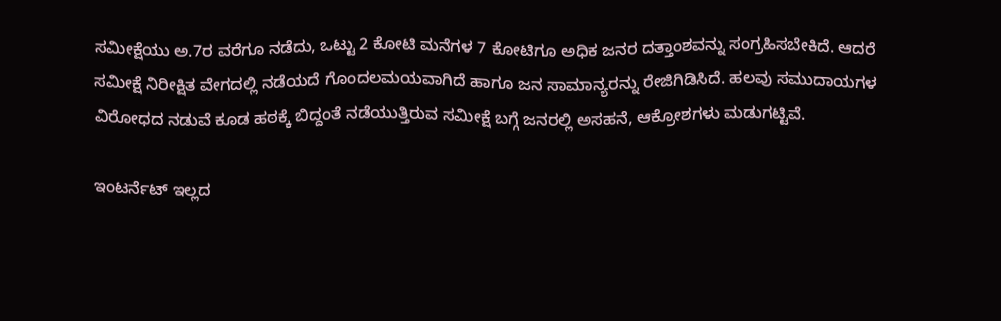ಸಮೀಕ್ಷೆಯು ಅ.7ರ ವರೆಗೂ ನಡೆದು, ಒಟ್ಟು 2 ಕೋಟಿ ಮನೆಗಳ 7 ಕೋಟಿಗೂ ಅಧಿಕ ಜನರ ದತ್ತಾಂಶವನ್ನು ಸಂಗ್ರಹಿಸಬೇಕಿದೆ. ಆದರೆ ಸಮೀಕ್ಷೆ ನಿರೀಕ್ಷಿತ ವೇಗದಲ್ಲಿ ನಡೆಯದೆ ಗೊಂದಲಮಯವಾಗಿದೆ ಹಾಗೂ ಜನ ಸಾಮಾನ್ಯರನ್ನು ರೇಜಿಗಿಡಿಸಿದೆ. ಹಲವು ಸಮುದಾಯಗಳ ವಿರೋಧದ ನಡುವೆ ಕೂಡ ಹಠಕ್ಕೆ ಬಿದ್ದಂತೆ ನಡೆಯುತ್ತಿರುವ ಸಮೀಕ್ಷೆ ಬಗ್ಗೆ ಜನರಲ್ಲಿ ಅಸಹನೆ, ಆಕ್ರೋಶಗಳು ಮಡುಗಟ್ಟಿವೆ.

ಇಂಟರ್ನೆಟ್‌ ಇಲ್ಲದ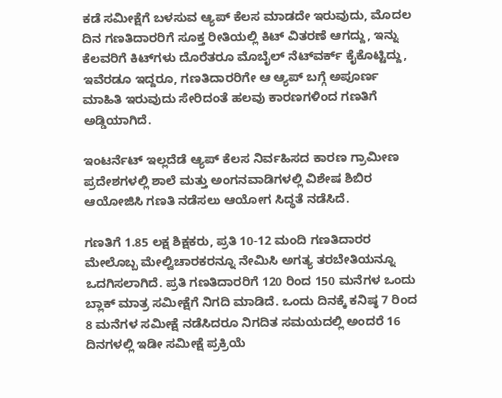ಕಡೆ ಸಮೀಕ್ಷೆಗೆ ಬಳಸುವ ಆ್ಯಪ್‌ ಕೆಲಸ ಮಾಡದೇ ಇರುವುದು, ಮೊದಲ ದಿನ ಗಣತಿದಾರರಿಗೆ ಸೂಕ್ತ ರೀತಿಯಲ್ಲಿ ಕಿಟ್‌ ವಿತರಣೆ ಆಗದ್ದು, ಇನ್ನು ಕೆಲವರಿಗೆ ಕಿಟ್‌ಗಳು ದೊರೆತರೂ ಮೊಬೈಲ್ ನೆಟ್‌ವರ್ಕ್ ಕೈಕೊಟ್ಟಿದ್ದು, ಇವೆರಡೂ ಇದ್ದರೂ, ಗಣತಿದಾರರಿಗೇ ಆ ಆ್ಯಪ್ ಬಗ್ಗೆ ಅಪೂರ್ಣ ಮಾಹಿತಿ ಇರುವುದು ಸೇರಿದಂತೆ ಹಲವು ಕಾರಣಗಳಿಂದ ಗಣತಿಗೆ ಅಡ್ಡಿಯಾಗಿದೆ.

ಇಂಟರ್ನೆಟ್‌ ಇಲ್ಲದೆಡೆ ಆ್ಯಪ್‌ ಕೆಲಸ ನಿರ್ವಹಿಸದ ಕಾರಣ ಗ್ರಾಮೀಣ ಪ್ರದೇಶಗಳಲ್ಲಿ ಶಾಲೆ ಮತ್ತು ಅಂಗನವಾಡಿಗಳಲ್ಲಿ ವಿಶೇಷ ಶಿಬಿರ ಆಯೋಜಿಸಿ ಗಣತಿ ನಡೆಸಲು ಆಯೋಗ ಸಿದ್ಧತೆ ನಡೆಸಿದೆ.

ಗಣತಿಗೆ 1.85 ಲಕ್ಷ ಶಿಕ್ಷಕರು, ಪ್ರತಿ 10-12 ಮಂದಿ ಗಣತಿದಾರರ ಮೇಲೊಬ್ಬ ಮೇಲ್ವಿಚಾರಕರನ್ನೂ ನೇಮಿಸಿ ಅಗತ್ಯ ತರಬೇತಿಯನ್ನೂ ಒದಗಿಸಲಾಗಿದೆ. ಪ್ರತಿ ಗಣತಿದಾರರಿಗೆ 120 ರಿಂದ 150 ಮನೆಗಳ ಒಂದು ಬ್ಲಾಕ್‌ ಮಾತ್ರ ಸಮೀಕ್ಷೆಗೆ ನಿಗದಿ ಮಾಡಿದೆ. ಒಂದು ದಿನಕ್ಕೆ ಕನಿಷ್ಠ 7 ರಿಂದ 8 ಮನೆಗಳ ಸಮೀಕ್ಷೆ ನಡೆಸಿದರೂ ನಿಗದಿತ ಸಮಯದಲ್ಲಿ ಅಂದರೆ 16 ದಿನಗಳಲ್ಲಿ ಇಡೀ ಸಮೀಕ್ಷೆ ಪ್ರಕ್ರಿಯೆ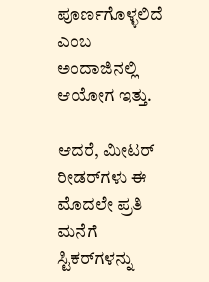ಪೂರ್ಣಗೊಳ್ಳಲಿದೆ ಎಂಬ ಅಂದಾಜಿನಲ್ಲಿ ಆಯೋಗ ಇತ್ತು.

ಆದರೆ, ಮೀಟರ್ ರೀಡರ್‌ಗಳು ಈ ಮೊದಲೇ ಪ್ರತಿ ಮನೆಗೆ ಸ್ಟಿಕರ್‌ಗಳನ್ನು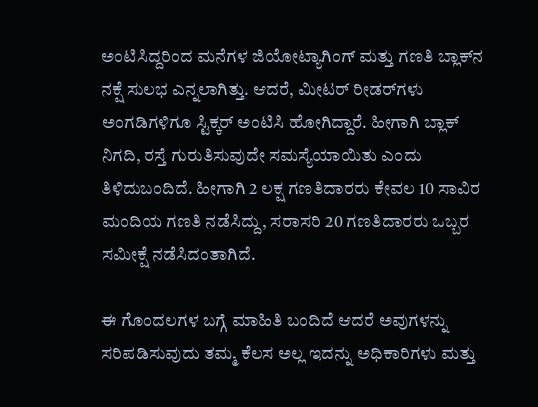ಅಂಟಿಸಿದ್ದರಿಂದ ಮನೆಗಳ ಜಿಯೋಟ್ಯಾಗಿಂಗ್ ಮತ್ತು ಗಣತಿ ಬ್ಲಾಕ್‌ನ ನಕ್ಷೆ ಸುಲಭ ಎನ್ನಲಾಗಿತ್ತು. ಆದರೆ, ಮೀಟರ್ ರೀಡರ್‌ಗಳು ಅಂಗಡಿಗಳಿಗೂ ಸ್ಟಿಕ್ಕರ್‌ ಅಂಟಿಸಿ ಹೋಗಿದ್ದಾರೆ. ಹೀಗಾಗಿ ಬ್ಲಾಕ್‌ ನಿಗದಿ, ರಸ್ತೆ ಗುರುತಿಸುವುದೇ ಸಮಸ್ಯೆಯಾಯಿತು ಎಂದು ತಿಳಿದುಬಂದಿದೆ. ಹೀಗಾಗಿ 2 ಲಕ್ಷ ಗಣತಿದಾರರು ಕೇವಲ 10 ಸಾವಿರ ಮಂದಿಯ ಗಣತಿ ನಡೆಸಿದ್ದು, ಸರಾಸರಿ 20 ಗಣತಿದಾರರು ಒಬ್ಬರ ಸಮೀಕ್ಷೆ ನಡೆಸಿದಂತಾಗಿದೆ.

ಈ ಗೊಂದಲಗಳ ಬಗ್ಗೆ ಮಾಹಿತಿ ಬಂದಿದೆ ಆದರೆ ಅವುಗಳನ್ನು ಸರಿಪಡಿಸುವುದು ತಮ್ಮ ಕೆಲಸ ಅಲ್ಲ ಇದನ್ನು ಅಧಿಕಾರಿಗಳು ಮತ್ತು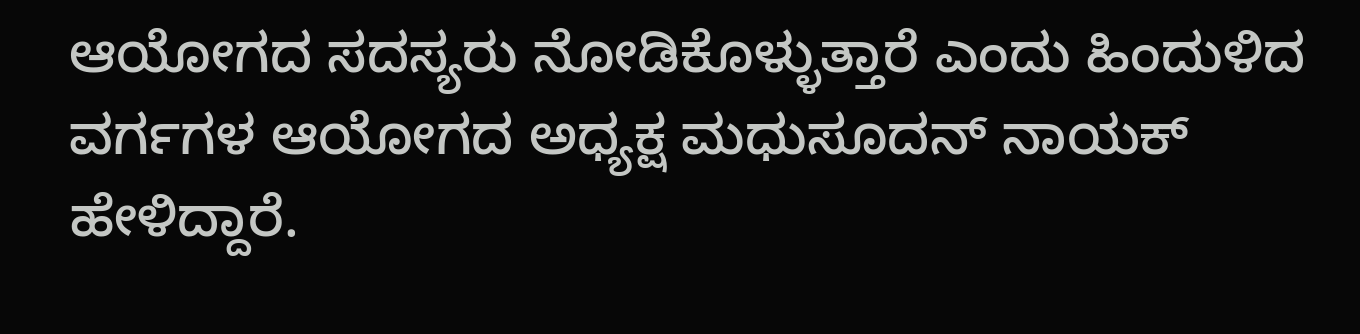ಆಯೋಗದ ಸದಸ್ಯರು ನೋಡಿಕೊಳ್ಳುತ್ತಾರೆ ಎಂದು ಹಿಂದುಳಿದ ವರ್ಗಗಳ ಆಯೋಗದ ಅಧ್ಯಕ್ಷ ಮಧುಸೂದನ್ ನಾಯಕ್ ಹೇಳಿದ್ದಾರೆ.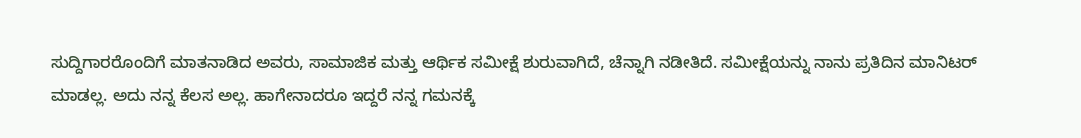ಸುದ್ದಿಗಾರರೊಂದಿಗೆ ಮಾತನಾಡಿದ ಅವರು, ಸಾಮಾಜಿಕ ಮತ್ತು ಆರ್ಥಿಕ ಸಮೀಕ್ಷೆ ಶುರುವಾಗಿದೆ, ಚೆನ್ನಾಗಿ ನಡೀತಿದೆ. ಸಮೀಕ್ಷೆಯನ್ನು ನಾನು ಪ್ರತಿದಿನ ಮಾನಿಟರ್ ಮಾಡಲ್ಲ. ಅದು ನನ್ನ ಕೆಲಸ ಅಲ್ಲ. ಹಾಗೇನಾದರೂ ಇದ್ದರೆ ನನ್ನ ಗಮನಕ್ಕೆ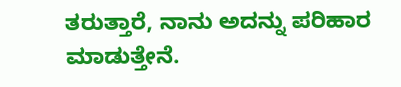ತರುತ್ತಾರೆ, ನಾನು ಅದನ್ನು ಪರಿಹಾರ ಮಾಡುತ್ತೇನೆ.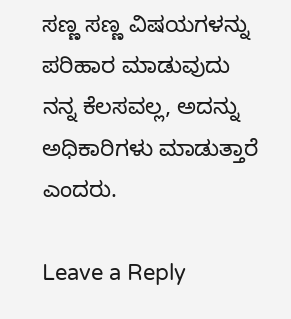ಸಣ್ಣ ಸಣ್ಣ ವಿಷಯಗಳನ್ನು ಪರಿಹಾರ ಮಾಡುವುದು ನನ್ನ ಕೆಲಸವಲ್ಲ, ಅದನ್ನು ಅಧಿಕಾರಿಗಳು ಮಾಡುತ್ತಾರೆ ಎಂದರು.

Leave a Reply